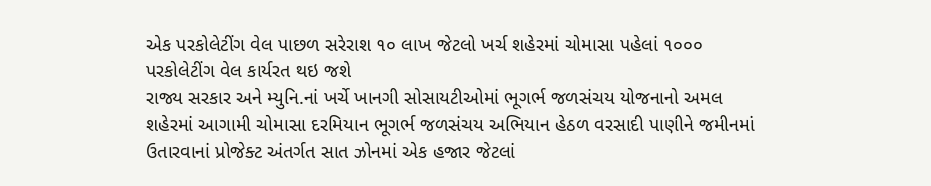એક પરકોલેટીંગ વેલ પાછળ સરેરાશ ૧૦ લાખ જેટલો ખર્ચ શહેરમાં ચોમાસા પહેલાં ૧૦૦૦ પરકોલેટીંગ વેલ કાર્યરત થઇ જશે
રાજ્ય સરકાર અને મ્યુનિ.નાં ખર્ચે ખાનગી સોસાયટીઓમાં ભૂગર્ભ જળસંચય યોજનાનો અમલ શહેરમાં આગામી ચોમાસા દરમિયાન ભૂગર્ભ જળસંચય અભિયાન હેઠળ વરસાદી પાણીને જમીનમાં ઉતારવાનાં પ્રોજેક્ટ અંતર્ગત સાત ઝોનમાં એક હજાર જેટલાં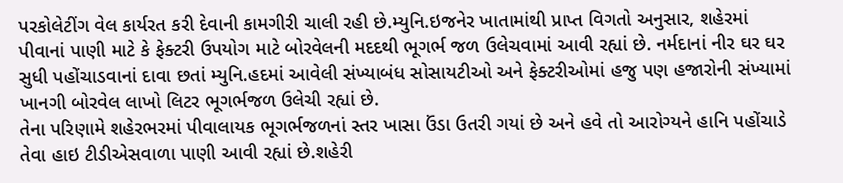પરકોલેટીંગ વેલ કાર્યરત કરી દેવાની કામગીરી ચાલી રહી છે.મ્યુનિ.ઇજનેર ખાતામાંથી પ્રાપ્ત વિગતો અનુસાર, શહેરમાં પીવાનાં પાણી માટે કે ફેક્ટરી ઉપયોગ માટે બોરવેલની મદદથી ભૂગર્ભ જળ ઉલેચવામાં આવી રહ્યાં છે. નર્મદાનાં નીર ઘર ઘર સુધી પહોંચાડવાનાં દાવા છતાં મ્યુનિ.હદમાં આવેલી સંખ્યાબંધ સોસાયટીઓ અને ફેક્ટરીઓમાં હજુ પણ હજારોની સંખ્યામાં ખાનગી બોરવેલ લાખો લિટર ભૂગર્ભજળ ઉલેચી રહ્યાં છે.
તેના પરિણામે શહેરભરમાં પીવાલાયક ભૂગર્ભજળનાં સ્તર ખાસા ઉંડા ઉતરી ગયાં છે અને હવે તો આરોગ્યને હાનિ પહોંચાડે તેવા હાઇ ટીડીએસવાળા પાણી આવી રહ્યાં છે.શહેરી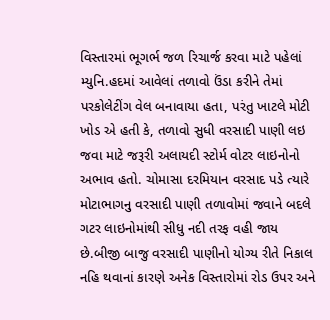વિસ્તારમાં ભૂગર્ભ જળ રિચાર્જ કરવા માટે પહેલાં મ્યુનિ.હદમાં આવેલાં તળાવો ઉંડા કરીને તેમાં પરકોલેટીંગ વેલ બનાવાયા હતા, પરંતુ ખાટલે મોટી ખોડ એ હતી કે, તળાવો સુધી વરસાદી પાણી લઇ જવા માટે જરૂરી અલાયદી સ્ટોર્મ વોટર લાઇનોનો અભાવ હતો. ચોમાસા દરમિયાન વરસાદ પડે ત્યારે મોટાભાગનુ વરસાદી પાણી તળાવોમાં જવાને બદલે ગટર લાઇનોમાંથી સીધુ નદી તરફ વહી જાય છે.બીજી બાજુ વરસાદી પાણીનો યોગ્ય રીતે નિકાલ નહિ થવાનાં કારણે અનેક વિસ્તારોમાં રોડ ઉપર અને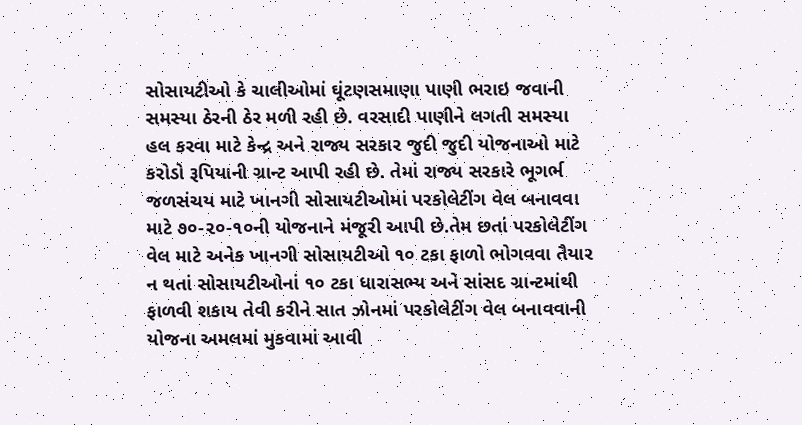સોસાયટીઓ કે ચાલીઓમાં ઘૂંટણસમાણા પાણી ભરાઇ જવાની સમસ્યા ઠેરની ઠેર મળી રહી છે. વરસાદી પાણીને લગતી સમસ્યા હલ કરવા માટે કેન્દ્ર અને રાજ્ય સરકાર જુદી જુદી યોજનાઓ માટે કરોડો રૂપિયાની ગ્રાન્ટ આપી રહી છે. તેમાં રાજ્ય સરકારે ભૂગર્ભ જળસંચય માટે ખાનગી સોસાયટીઓમાં પરકોલેટીંગ વેલ બનાવવા માટે ૭૦-૨૦-૧૦ની યોજનાને મંજૂરી આપી છે.તેમ છતાં પરકોલેટીંગ વેલ માટે અનેક ખાનગી સોસાયટીઓ ૧૦ ટકા ફાળો ભોગવવા તૈયાર ન થતાં સોસાયટીઓનાં ૧૦ ટકા ધારાસભ્ય અને સાંસદ ગ્રાન્ટમાંથી ફાળવી શકાય તેવી કરીને સાત ઝોનમાં પરકોલેટીંગ વેલ બનાવવાની યોજના અમલમાં મુકવામાં આવી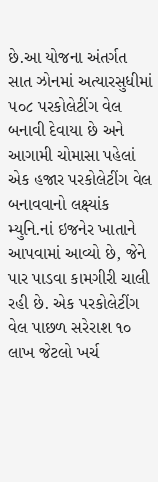છે.આ યોજના અંતર્ગત સાત ઝોનમાં અત્યારસુધીમાં ૫૦૮ પરકોલેટીંગ વેલ બનાવી દેવાયા છે અને આગામી ચોમાસા પહેલાં એક હજાર પરકોલેટીંગ વેલ બનાવવાનો લક્ષ્યાંક મ્યુનિ.નાં ઇજનેર ખાતાને આપવામાં આવ્યો છે, જેને પાર પાડવા કામગીરી ચાલી રહી છે. એક પરકોલેટીંગ વેલ પાછળ સરેરાશ ૧૦ લાખ જેટલો ખર્ચ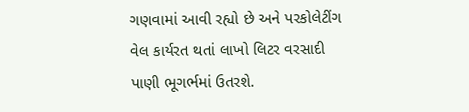ગણવામાં આવી રહ્યો છે અને પરકોલેટીંગ વેલ કાર્યરત થતાં લાખો લિટર વરસાદી પાણી ભૂગર્ભમાં ઉતરશે.